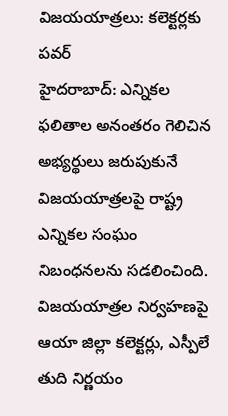విజయయాత్రలు: కలెక్టర్లకు పవర్
హైదరాబాద్: ఎన్నికల ఫలితాల అనంతరం గెలిచిన అభ్యర్థులు జరుపుకునే విజయయాత్రలపై రాష్ట్ర ఎన్నికల సంఘం నిబంధనలను సడలించింది. విజయయాత్రల నిర్వహణపై ఆయా జిల్లా కలెక్టర్లు, ఎస్పీలే తుది నిర్ణయం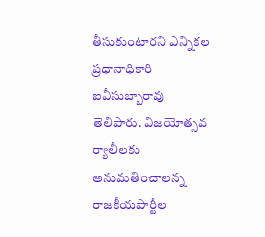తీసుకుంటారని ఎన్నికల ప్రధానాధికారి ఐవీసుబ్బారావు తెలిపారు. విజయోత్సవ ర్యాలీలకు అనుమతించాలన్న రాజకీయపార్టీల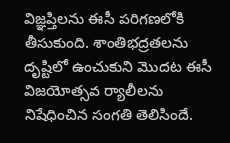విజ్ఞప్తిలను ఈసీ పరిగణలోకి తీసుకుంది. శాంతిభద్రతలను దృష్టిలో ఉంచుకుని మొదట ఈసీ విజయోత్సవ ర్యాలీలను నిషేధించిన సంగతి తెలిసిందే.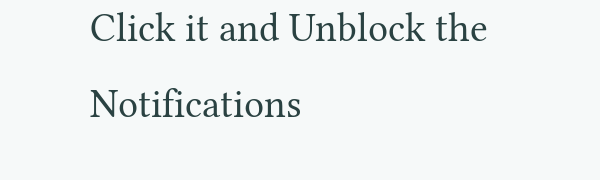Click it and Unblock the Notifications